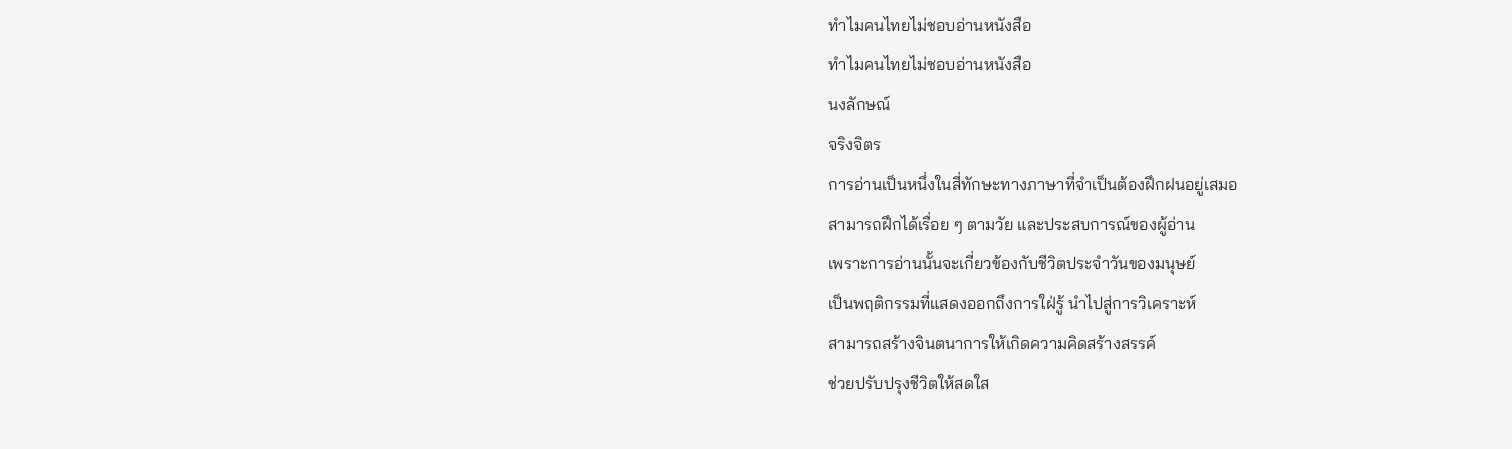ทำไมคนไทยไม่ชอบอ่านหนังสือ
ทำไมคนไทยไม่ชอบอ่านหนังสือ
นงลักษณ์
จริงจิตร
การอ่านเป็นหนึ่งในสี่ทักษะทางภาษาที่จำเป็นต้องฝึกฝนอยู่เสมอ
สามารถฝึกได้เรื่อย ๆ ตามวัย และประสบการณ์ของผู้อ่าน
เพราะการอ่านนั้นจะเกี่ยวข้องกับชีวิตประจำวันของมนุษย์
เป็นพฤติกรรมที่แสดงออกถึงการใฝ่รู้ นำไปสู่การวิเคราะห์
สามารถสร้างจินตนาการให้เกิดความคิดสร้างสรรค์
ช่วยปรับปรุงชีวิตให้สดใส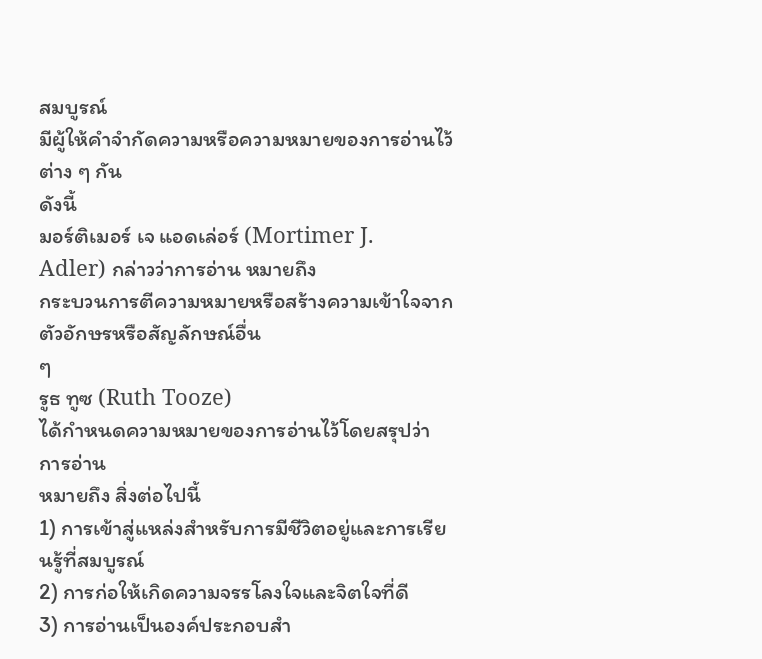สมบูรณ์
มีผู้ให้คำจำกัดความหรือความหมายของการอ่านไว้ต่าง ๆ กัน
ดังนี้
มอร์ติเมอร์ เจ แอดเล่อร์ (Mortimer J.
Adler) กล่าวว่าการอ่าน หมายถึง
กระบวนการตีความหมายหรือสร้างความเข้าใจจากตัวอักษรหรือสัญลักษณ์อื่น
ๆ
รูธ ทูซ (Ruth Tooze)
ได้กำหนดความหมายของการอ่านไว้โดยสรุปว่า
การอ่าน
หมายถึง สิ่งต่อไปนี้
1) การเข้าสู่แหล่งสำหรับการมีชีวิตอยู่และการเรียนรู้ที่สมบูรณ์
2) การก่อให้เกิดความจรรโลงใจและจิตใจที่ดี
3) การอ่านเป็นองค์ประกอบสำ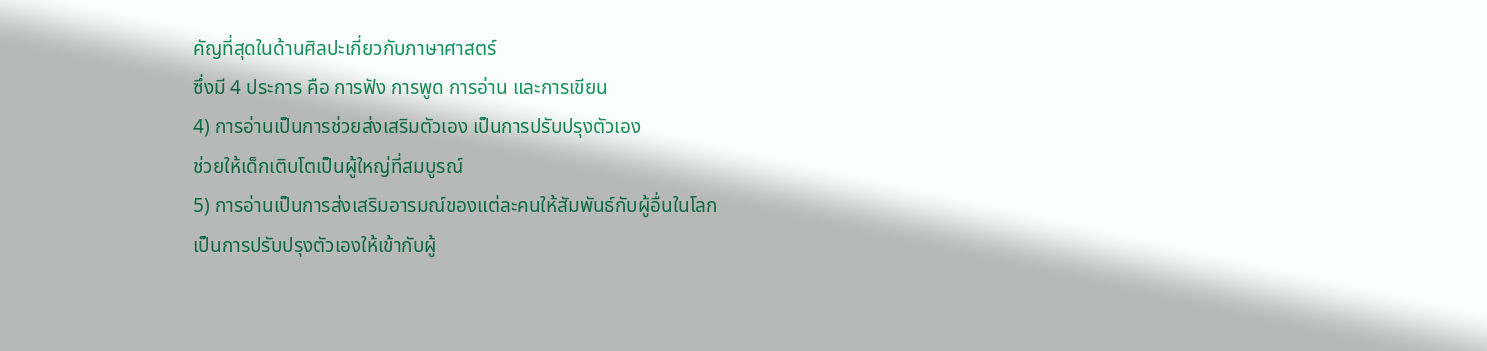คัญที่สุดในด้านศิลปะเกี่ยวกับภาษาศาสตร์
ซึ่งมี 4 ประการ คือ การฟัง การพูด การอ่าน และการเขียน
4) การอ่านเป็นการช่วยส่งเสริมตัวเอง เป็นการปรับปรุงตัวเอง
ช่วยให้เด็กเติบโตเป็นผู้ใหญ่ที่สมบูรณ์
5) การอ่านเป็นการส่งเสริมอารมณ์ของแต่ละคนให้สัมพันธ์กับผู้อื่นในโลก
เป็นการปรับปรุงตัวเองให้เข้ากับผู้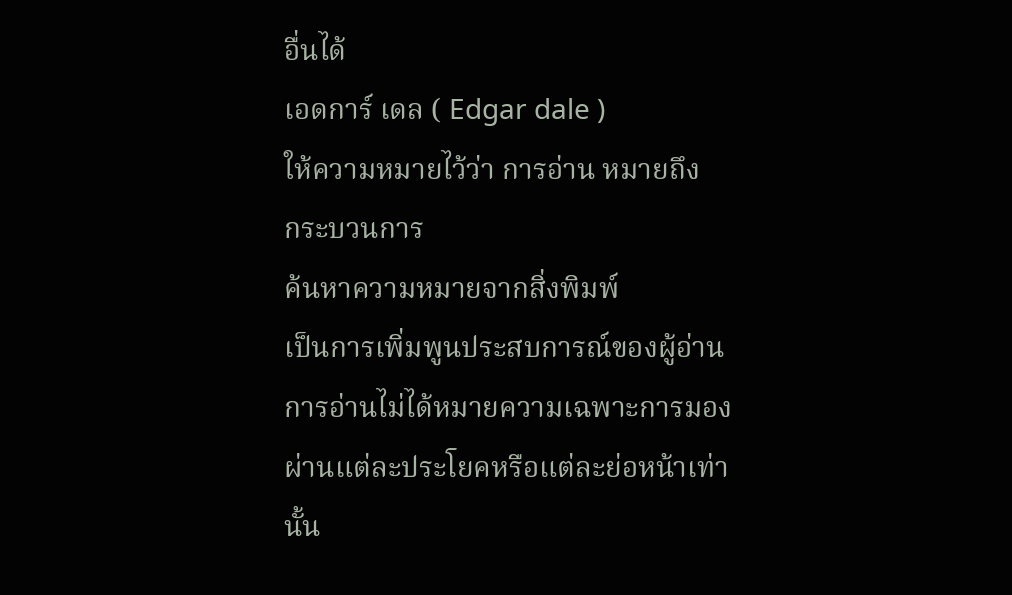อื่นได้
เอดการ์ เดล ( Edgar dale )
ให้ความหมายไว้ว่า การอ่าน หมายถึง
กระบวนการ
ค้นหาความหมายจากสิ่งพิมพ์
เป็นการเพิ่มพูนประสบการณ์ของผู้อ่าน
การอ่านไม่ได้หมายความเฉพาะการมองผ่านแต่ละประโยคหรือแต่ละย่อหน้าเท่านั้น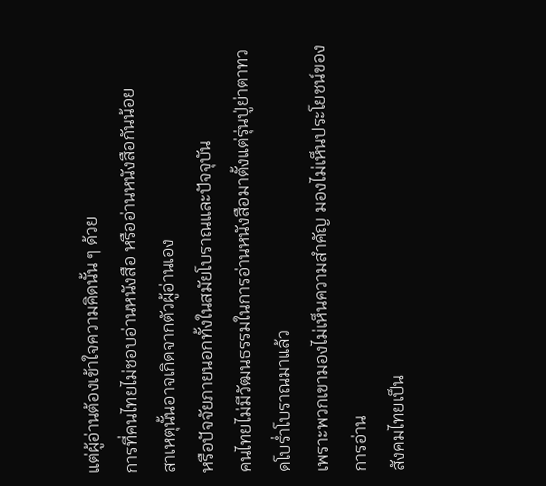แต่ผู้อ่านต้องเข้าใจความคิดนั้น ๆ ด้วย
การที่คนไทยไม่ชอบอ่านหนังสือ หรืออ่านหนังสือกันน้อย
สาเหตุนั้นอาจเกิดจากตัวผู้อ่านเอง
หรือปัจจัยภายนอกทั้งในสมัยโบราณและปัจจุบัน
คนไทยไม่มีวัฒนธรรมในการอ่านหนังสือมาตั้งแต่รุ่นปู่ย่าตาทวดโบร่ำโบราณมาแล้ว
เพราะพวกเขามองไม่เห็นความสำคัญ มองไม่เห็นประโยชน์ของการอ่าน
สังคมไทยเป็น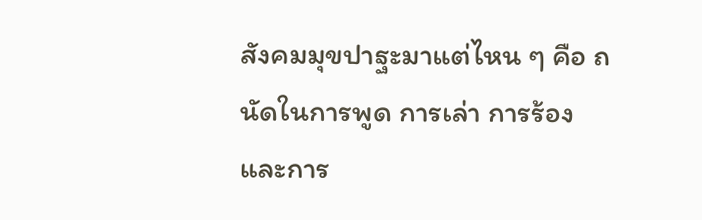สังคมมุขปาฐะมาแต่ไหน ๆ คือ ถนัดในการพูด การเล่า การร้อง
และการ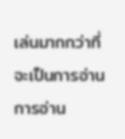เล่นมากกว่าที่จะเป็นการอ่าน
การอ่าน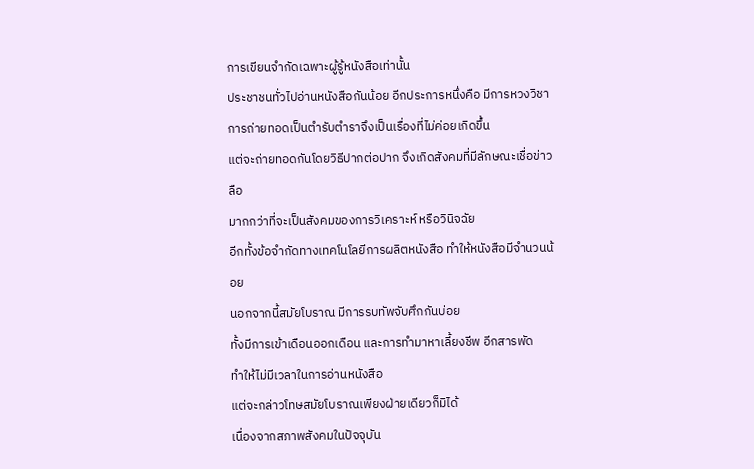การเขียนจำกัดเฉพาะผู้รู้หนังสือเท่านั้น
ประชาชนทั่วไปอ่านหนังสือกันน้อย อีกประการหนึ่งคือ มีการหวงวิชา
การถ่ายทอดเป็นตำรับตำราจึงเป็นเรื่องที่ไม่ค่อยเกิดขึ้น
แต่จะถ่ายทอดกันโดยวิธีปากต่อปาก จึงเกิดสังคมที่มีลักษณะเชื่อข่าวลือ
มากกว่าที่จะเป็นสังคมของการวิเคราะห์ หรือวินิจฉัย
อีกทั้งข้อจำกัดทางเทคโนโลยีการผลิตหนังสือ ทำให้หนังสือมีจำนวนน้อย
นอกจากนี้สมัยโบราณ มีการรบทัพจับศึกกันบ่อย
ทั้งมีการเข้าเดือนออกเดือน และการทำมาหาเลี้ยงชีพ อีกสารพัด
ทำให้ไม่มีเวลาในการอ่านหนังสือ
แต่จะกล่าวโทษสมัยโบราณเพียงฝ่ายเดียวก็มิได้
เนื่องจากสภาพสังคมในปัจจุบัน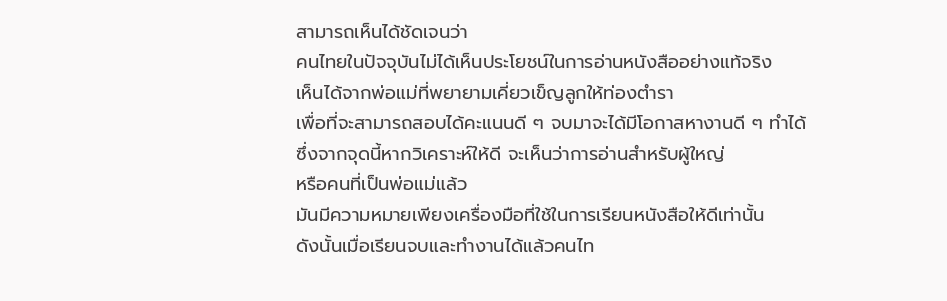สามารถเห็นได้ชัดเจนว่า
คนไทยในปัจจุบันไม่ได้เห็นประโยชน์ในการอ่านหนังสืออย่างแท้จริง
เห็นได้จากพ่อแม่ที่พยายามเคี่ยวเข็ญลูกให้ท่องตำรา
เพื่อที่จะสามารถสอบได้คะแนนดี ๆ จบมาจะได้มีโอกาสหางานดี ๆ ทำได้
ซึ่งจากจุดนี้หากวิเคราะห์ให้ดี จะเห็นว่าการอ่านสำหรับผู้ใหญ่
หรือคนที่เป็นพ่อแม่แล้ว
มันมีความหมายเพียงเครื่องมือที่ใช้ในการเรียนหนังสือให้ดีเท่านั้น
ดังนั้นเมื่อเรียนจบและทำงานได้แล้วคนไท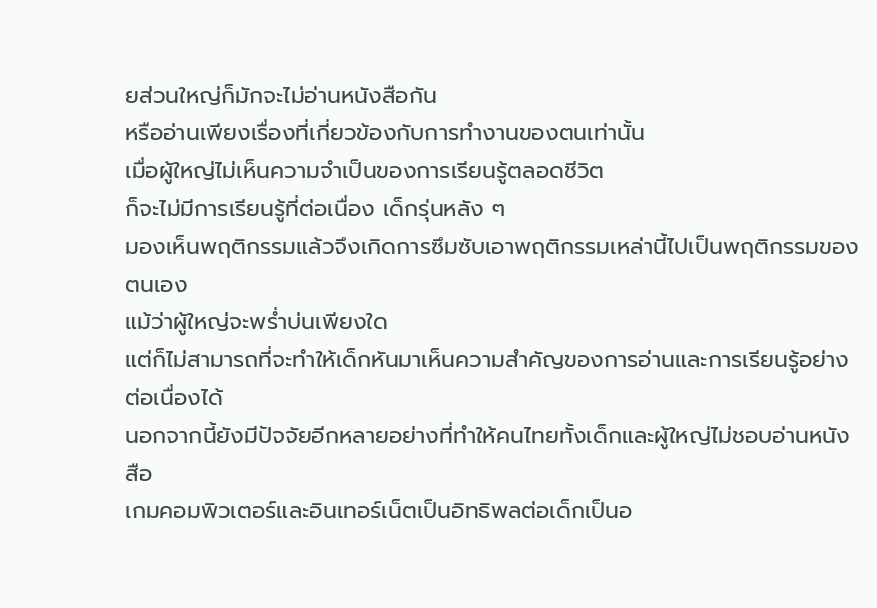ยส่วนใหญ่ก็มักจะไม่อ่านหนังสือกัน
หรืออ่านเพียงเรื่องที่เกี่ยวข้องกับการทำงานของตนเท่านั้น
เมื่อผู้ใหญ่ไม่เห็นความจำเป็นของการเรียนรู้ตลอดชีวิต
ก็จะไม่มีการเรียนรู้ที่ต่อเนื่อง เด็กรุ่นหลัง ๆ
มองเห็นพฤติกรรมแล้วจึงเกิดการซึมซับเอาพฤติกรรมเหล่านี้ไปเป็นพฤติกรรมของตนเอง
แม้ว่าผู้ใหญ่จะพร่ำบ่นเพียงใด
แต่ก็ไม่สามารถที่จะทำให้เด็กหันมาเห็นความสำคัญของการอ่านและการเรียนรู้อย่างต่อเนื่องได้
นอกจากนี้ยังมีปัจจัยอีกหลายอย่างที่ทำให้คนไทยทั้งเด็กและผู้ใหญ่ไม่ชอบอ่านหนังสือ
เกมคอมพิวเตอร์และอินเทอร์เน็ตเป็นอิทธิพลต่อเด็กเป็นอ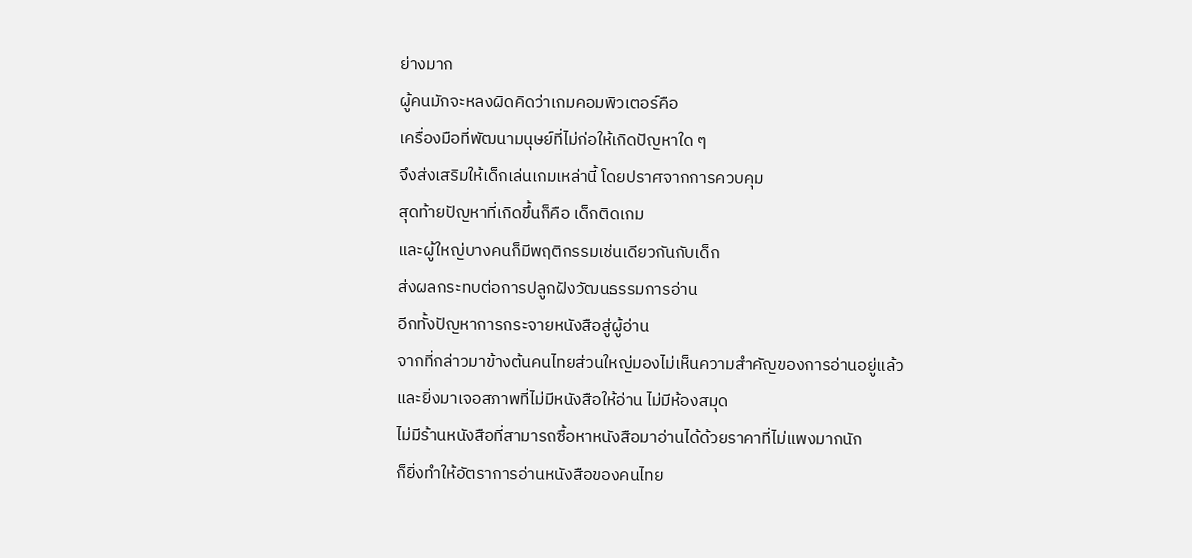ย่างมาก
ผู้คนมักจะหลงผิดคิดว่าเกมคอมพิวเตอร์คือ
เครื่องมือที่พัฒนามนุษย์ที่ไม่ก่อให้เกิดปัญหาใด ๆ
จึงส่งเสริมให้เด็กเล่นเกมเหล่านี้ โดยปราศจากการควบคุม
สุดท้ายปัญหาที่เกิดขึ้นก็คือ เด็กติดเกม
และผู้ใหญ่บางคนก็มีพฤติกรรมเช่นเดียวกันกับเด็ก
ส่งผลกระทบต่อการปลูกฝังวัฒนธรรมการอ่าน
อีกทั้งปัญหาการกระจายหนังสือสู่ผู้อ่าน
จากที่กล่าวมาข้างต้นคนไทยส่วนใหญ่มองไม่เห็นความสำคัญของการอ่านอยู่แล้ว
และยิ่งมาเจอสภาพที่ไม่มีหนังสือให้อ่าน ไม่มีห้องสมุด
ไม่มีร้านหนังสือที่สามารถซื้อหาหนังสือมาอ่านได้ด้วยราคาที่ไม่แพงมากนัก
ก็ยิ่งทำให้อัตราการอ่านหนังสือของคนไทย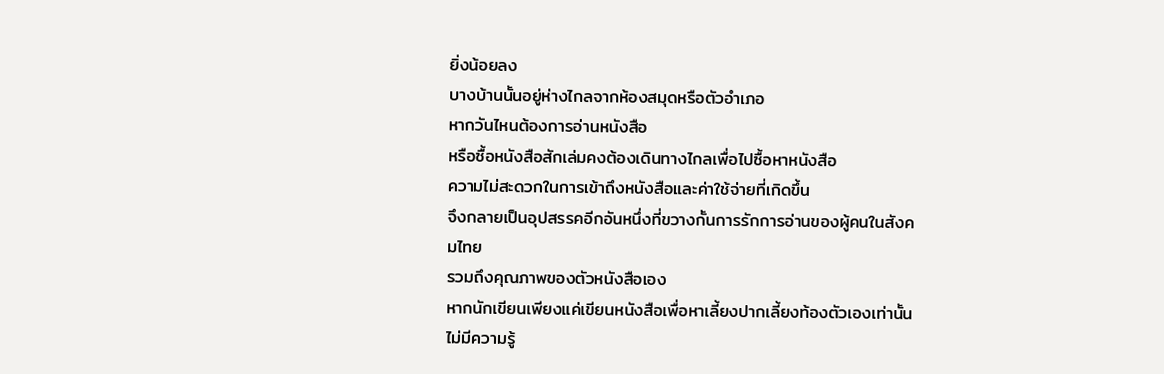ยิ่งน้อยลง
บางบ้านนั้นอยู่ห่างไกลจากห้องสมุดหรือตัวอำเภอ
หากวันไหนต้องการอ่านหนังสือ
หรือซื้อหนังสือสักเล่มคงต้องเดินทางไกลเพื่อไปซื้อหาหนังสือ
ความไม่สะดวกในการเข้าถึงหนังสือและค่าใช้จ่ายที่เกิดขึ้น
จึงกลายเป็นอุปสรรคอีกอันหนึ่งที่ขวางกั้นการรักการอ่านของผู้คนในสังคมไทย
รวมถึงคุณภาพของตัวหนังสือเอง
หากนักเขียนเพียงแค่เขียนหนังสือเพื่อหาเลี้ยงปากเลี้ยงท้องตัวเองเท่านั้น
ไม่มีความรู้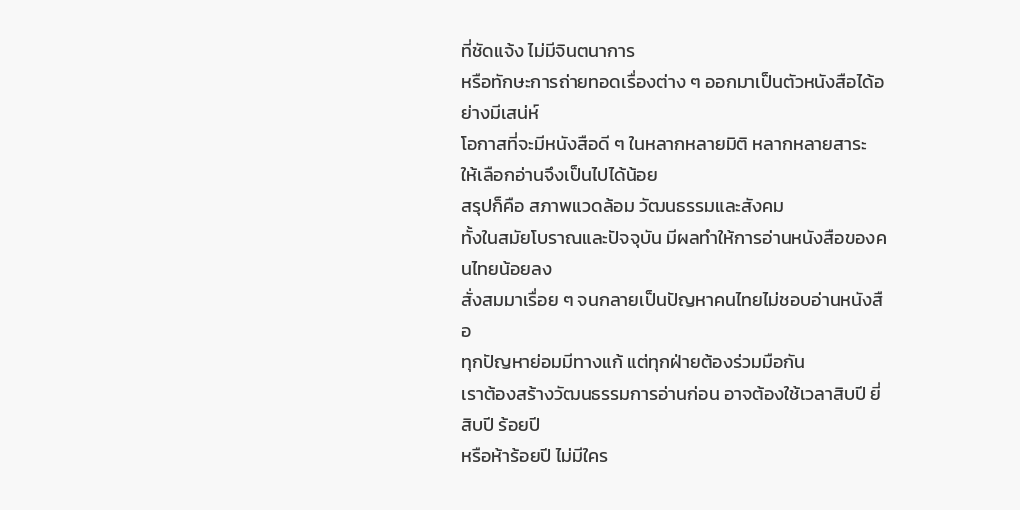ที่ชัดแจ้ง ไม่มีจินตนาการ
หรือทักษะการถ่ายทอดเรื่องต่าง ๆ ออกมาเป็นตัวหนังสือได้อย่างมีเสน่ห์
โอกาสที่จะมีหนังสือดี ๆ ในหลากหลายมิติ หลากหลายสาระ
ให้เลือกอ่านจึงเป็นไปได้น้อย
สรุปก็คือ สภาพแวดล้อม วัฒนธรรมและสังคม
ทั้งในสมัยโบราณและปัจจุบัน มีผลทำให้การอ่านหนังสือของคนไทยน้อยลง
สั่งสมมาเรื่อย ๆ จนกลายเป็นปัญหาคนไทยไม่ชอบอ่านหนังสือ
ทุกปัญหาย่อมมีทางแก้ แต่ทุกฝ่ายต้องร่วมมือกัน
เราต้องสร้างวัฒนธรรมการอ่านก่อน อาจต้องใช้เวลาสิบปี ยี่สิบปี ร้อยปี
หรือห้าร้อยปี ไม่มีใคร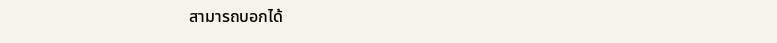สามารถบอกได้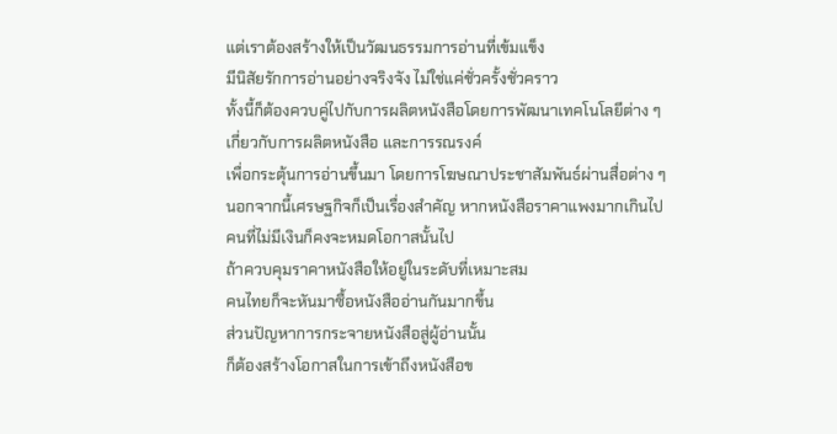แต่เราต้องสร้างให้เป็นวัฒนธรรมการอ่านที่เข้มแข็ง
มีนิสัยรักการอ่านอย่างจริงจัง ไม่ใช่แค่ชั่วครั้งชั่วคราว
ทั้งนี้ก็ต้องควบคู่ไปกับการผลิตหนังสือโดยการพัฒนาเทคโนโลยีต่าง ๆ
เกี่ยวกับการผลิตหนังสือ และการรณรงค์
เพื่อกระตุ้นการอ่านขึ้นมา โดยการโฆษณาประชาสัมพันธ์ผ่านสื่อต่าง ๆ
นอกจากนี้เศรษฐกิจก็เป็นเรื่องสำคัญ หากหนังสือราคาแพงมากเกินไป
คนที่ไม่มีเงินก็คงจะหมดโอกาสนั้นไป
ถ้าควบคุมราคาหนังสือให้อยู่ในระดับที่เหมาะสม
คนไทยก็จะหันมาซื้อหนังสืออ่านกันมากขึ้น
ส่วนปัญหาการกระจายหนังสือสู่ผู้อ่านนั้น
ก็ต้องสร้างโอกาสในการเข้าถึงหนังสือข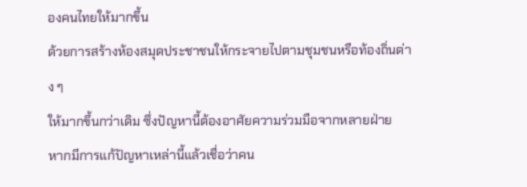องคนไทยให้มากขึ้น
ด้วยการสร้างห้องสมุดประชาชนให้กระจายไปตามชุมชนหรือท้องถิ่นต่าง ๆ
ให้มากขึ้นกว่าเดิม ซึ่งปัญหานี้ต้องอาศัยความร่วมมือจากหลายฝ่าย
หากมีการแก้ปัญหาเหล่านี้แล้วเชื่อว่าคน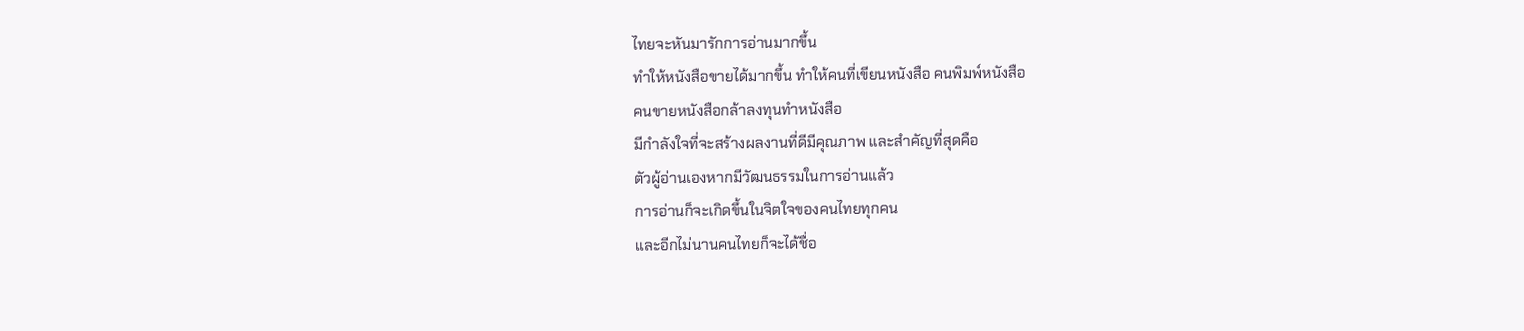ไทยจะหันมารักการอ่านมากขึ้น
ทำให้หนังสือขายได้มากขึ้น ทำให้คนที่เขียนหนังสือ คนพิมพ์หนังสือ
คนขายหนังสือกล้าลงทุนทำหนังสือ
มีกำลังใจที่จะสร้างผลงานที่ดีมีคุณภาพ และสำคัญที่สุดคือ
ตัวผู้อ่านเองหากมีวัฒนธรรมในการอ่านแล้ว
การอ่านก็จะเกิดขึ้นในจิตใจของคนไทยทุกคน
และอีกไม่นานคนไทยก็จะได้ชื่อ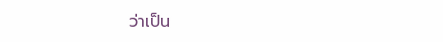ว่าเป็น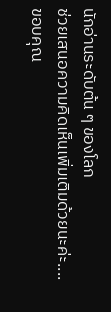นักอ่านระดับต้น ๆ ของโลก
ช่วยเสนอความคิดเห็นเพิ่มเติมด้วยนะค่ะ....
ขอบคุณ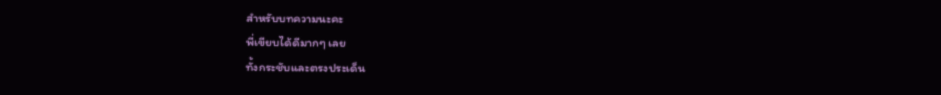สำหรับบทความนะคะ
พี่เขียบได้ดีมากๆ เลย
ทั้งกระชับและตรงประเด็น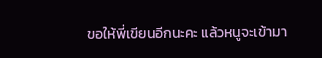ขอให้พี่เขียนอีกนะคะ แล้วหนูจะเข้ามา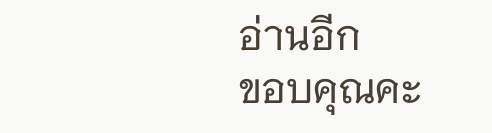อ่านอีก
ขอบคุณคะ